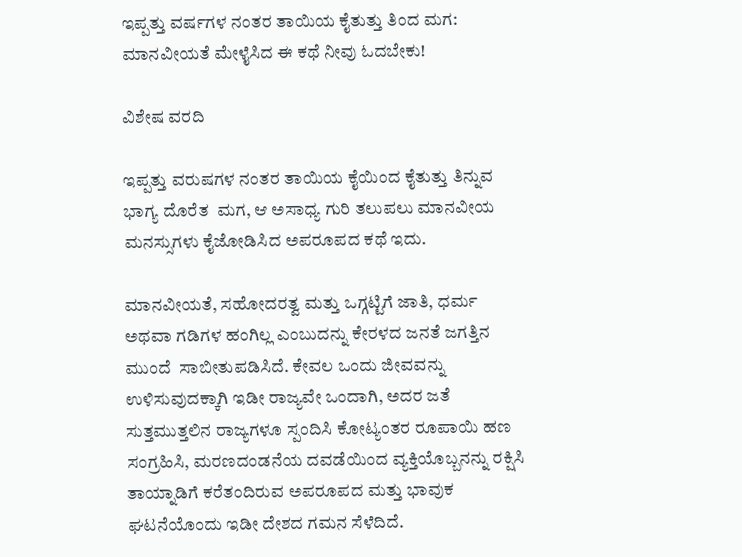ಇಪ್ಪತ್ತು ವರ್ಷಗಳ ನಂತರ ತಾಯಿಯ ಕೈತುತ್ತು ತಿಂದ ಮಗ: ಮಾನವೀಯತೆ ಮೇಳೈಸಿದ ಈ ಕಥೆ ನೀವು ಓದಬೇಕು!

ವಿಶೇಷ ವರದಿ

ಇಪ್ಪತ್ತು ವರುಷಗಳ ನಂತರ ತಾಯಿಯ ಕೈಯಿಂದ ಕೈತುತ್ತು ತಿನ್ನುವ ಭಾಗ್ಯ ದೊರೆತ  ಮಗ, ಆ ಅಸಾಧ್ಯ ಗುರಿ ತಲುಪಲು ಮಾನವೀಯ ಮನಸ್ಸುಗಳು ಕೈಜೋಡಿಸಿದ ಅಪರೂಪದ ಕಥೆ ಇದು.

ಮಾನವೀಯತೆ, ಸಹೋದರತ್ವ ಮತ್ತು ಒಗ್ಗಟ್ಟಿಗೆ ಜಾತಿ, ಧರ್ಮ ಅಥವಾ ಗಡಿಗಳ ಹಂಗಿಲ್ಲ ಎಂಬುದನ್ನು ಕೇರಳದ ಜನತೆ ಜಗತ್ತಿನ ಮುಂದೆ  ಸಾಬೀತುಪಡಿಸಿದೆ. ಕೇವಲ ಒಂದು ಜೀವವನ್ನು ಉಳಿಸುವುದಕ್ಕಾಗಿ ಇಡೀ ರಾಜ್ಯವೇ ಒಂದಾಗಿ, ಅದರ ಜತೆ ಸುತ್ತಮುತ್ತಲಿನ ರಾಜ್ಯಗಳೂ ಸ್ಪಂದಿಸಿ ಕೋಟ್ಯಂತರ ರೂಪಾಯಿ ಹಣ ಸಂಗ್ರಹಿಸಿ, ಮರಣದಂಡನೆಯ ದವಡೆಯಿಂದ ವ್ಯಕ್ತಿಯೊಬ್ಬನನ್ನು ರಕ್ಷಿಸಿ ತಾಯ್ನಾಡಿಗೆ ಕರೆತಂದಿರುವ ಅಪರೂಪದ ಮತ್ತು ಭಾವುಕ ಘಟನೆಯೊಂದು ಇಡೀ ದೇಶದ ಗಮನ ಸೆಳೆದಿದೆ.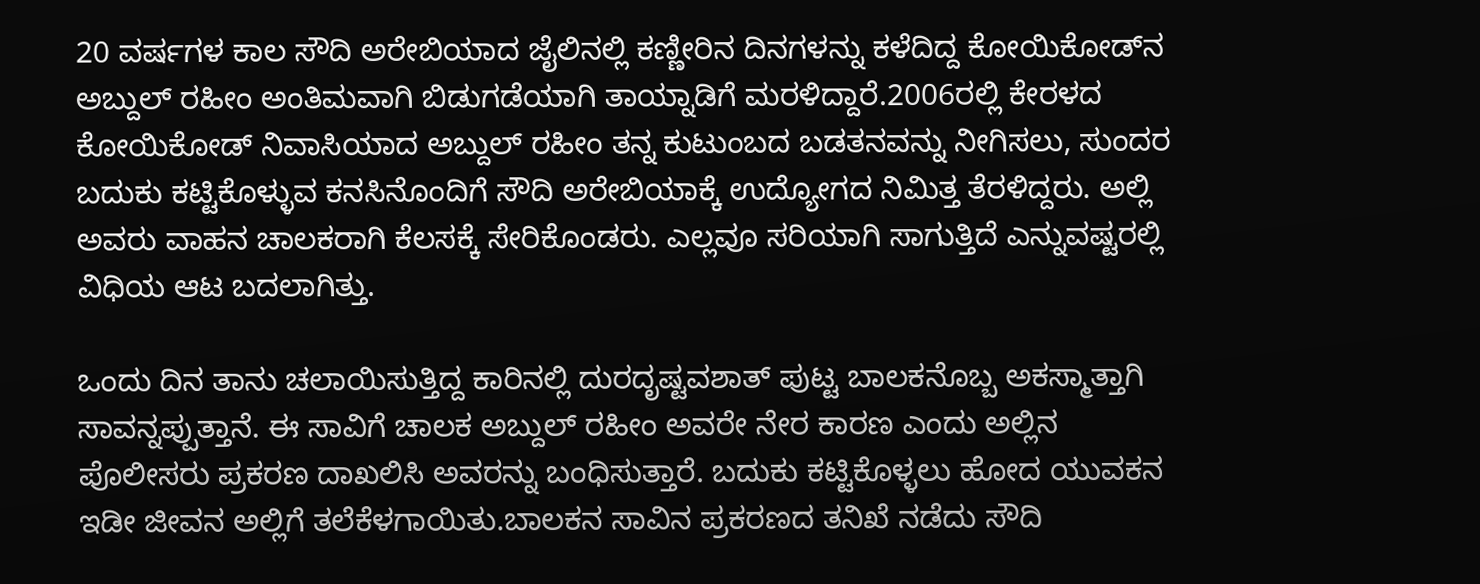20 ವರ್ಷಗಳ ಕಾಲ ಸೌದಿ ಅರೇಬಿಯಾದ ಜೈಲಿನಲ್ಲಿ ಕಣ್ಣೀರಿನ ದಿನಗಳನ್ನು ಕಳೆದಿದ್ದ ಕೋಯಿಕೋಡ್‌ನ ಅಬ್ದುಲ್ ರಹೀಂ ಅಂತಿಮವಾಗಿ ಬಿಡುಗಡೆಯಾಗಿ ತಾಯ್ನಾಡಿಗೆ ಮರಳಿದ್ದಾರೆ.2006ರಲ್ಲಿ ಕೇರಳದ ಕೋಯಿಕೋಡ್ ನಿವಾಸಿಯಾದ ಅಬ್ದುಲ್ ರಹೀಂ ತನ್ನ ಕುಟುಂಬದ ಬಡತನವನ್ನು ನೀಗಿಸಲು, ಸುಂದರ ಬದುಕು ಕಟ್ಟಿಕೊಳ್ಳುವ ಕನಸಿನೊಂದಿಗೆ ಸೌದಿ ಅರೇಬಿಯಾಕ್ಕೆ ಉದ್ಯೋಗದ ನಿಮಿತ್ತ ತೆರಳಿದ್ದರು. ಅಲ್ಲಿ ಅವರು ವಾಹನ ಚಾಲಕರಾಗಿ ಕೆಲಸಕ್ಕೆ ಸೇರಿಕೊಂಡರು. ಎಲ್ಲವೂ ಸರಿಯಾಗಿ ಸಾಗುತ್ತಿದೆ ಎನ್ನುವಷ್ಟರಲ್ಲಿ ವಿಧಿಯ ಆಟ ಬದಲಾಗಿತ್ತು.

ಒಂದು ದಿನ ತಾನು ಚಲಾಯಿಸುತ್ತಿದ್ದ ಕಾರಿನಲ್ಲಿ ದುರದೃಷ್ಟವಶಾತ್ ಪುಟ್ಟ ಬಾಲಕನೊಬ್ಬ ಅಕಸ್ಮಾತ್ತಾಗಿ ಸಾವನ್ನಪ್ಪುತ್ತಾನೆ. ಈ ಸಾವಿಗೆ ಚಾಲಕ ಅಬ್ದುಲ್ ರಹೀಂ ಅವರೇ ನೇರ ಕಾರಣ ಎಂದು ಅಲ್ಲಿನ ಪೊಲೀಸರು ಪ್ರಕರಣ ದಾಖಲಿಸಿ ಅವರನ್ನು ಬಂಧಿಸುತ್ತಾರೆ. ಬದುಕು ಕಟ್ಟಿಕೊಳ್ಳಲು ಹೋದ ಯುವಕನ ಇಡೀ ಜೀವನ ಅಲ್ಲಿಗೆ ತಲೆಕೆಳಗಾಯಿತು.ಬಾಲಕನ ಸಾವಿನ ಪ್ರಕರಣದ ತನಿಖೆ ನಡೆದು ಸೌದಿ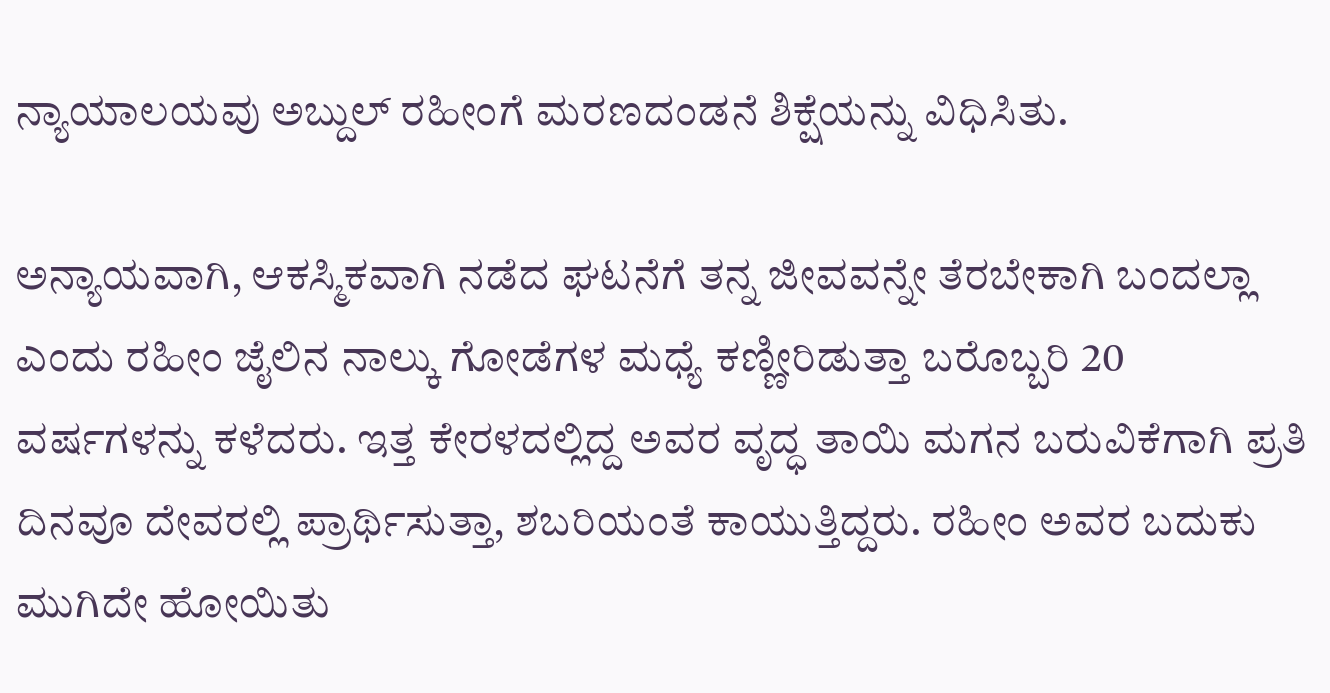ನ್ಯಾಯಾಲಯವು ಅಬ್ದುಲ್ ರಹೀಂಗೆ ಮರಣದಂಡನೆ ಶಿಕ್ಷೆಯನ್ನು ವಿಧಿಸಿತು.

ಅನ್ಯಾಯವಾಗಿ, ಆಕಸ್ಮಿಕವಾಗಿ ನಡೆದ ಘಟನೆಗೆ ತನ್ನ ಜೀವವನ್ನೇ ತೆರಬೇಕಾಗಿ ಬಂದಲ್ಲಾ ಎಂದು ರಹೀಂ ಜೈಲಿನ ನಾಲ್ಕು ಗೋಡೆಗಳ ಮಧ್ಯೆ ಕಣ್ಣೀರಿಡುತ್ತಾ ಬರೊಬ್ಬರಿ 20 ವರ್ಷಗಳನ್ನು ಕಳೆದರು. ಇತ್ತ ಕೇರಳದಲ್ಲಿದ್ದ ಅವರ ವೃದ್ಧ ತಾಯಿ ಮಗನ ಬರುವಿಕೆಗಾಗಿ ಪ್ರತಿ ದಿನವೂ ದೇವರಲ್ಲಿ ಪ್ರಾರ್ಥಿಸುತ್ತಾ, ಶಬರಿಯಂತೆ ಕಾಯುತ್ತಿದ್ದರು. ರಹೀಂ ಅವರ ಬದುಕು ಮುಗಿದೇ ಹೋಯಿತು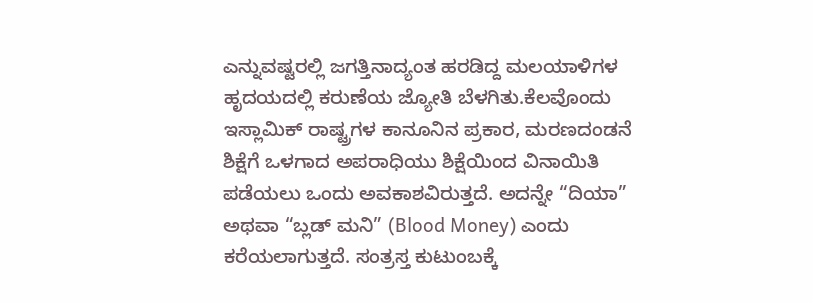ಎನ್ನುವಷ್ಟರಲ್ಲಿ ಜಗತ್ತಿನಾದ್ಯಂತ ಹರಡಿದ್ದ ಮಲಯಾಳಿಗಳ ಹೃದಯದಲ್ಲಿ ಕರುಣೆಯ ಜ್ಯೋತಿ ಬೆಳಗಿತು.ಕೆಲವೊಂದು ಇಸ್ಲಾಮಿಕ್ ರಾಷ್ಟ್ರಗಳ ಕಾನೂನಿನ ಪ್ರಕಾರ, ಮರಣದಂಡನೆ ಶಿಕ್ಷೆಗೆ ಒಳಗಾದ ಅಪರಾಧಿಯು ಶಿಕ್ಷೆಯಿಂದ ವಿನಾಯಿತಿ ಪಡೆಯಲು ಒಂದು ಅವಕಾಶವಿರುತ್ತದೆ. ಅದನ್ನೇ “ದಿಯಾ” ಅಥವಾ “ಬ್ಲಡ್ ಮನಿ” (Blood Money) ಎಂದು ಕರೆಯಲಾಗುತ್ತದೆ. ಸಂತ್ರಸ್ತ ಕುಟುಂಬಕ್ಕೆ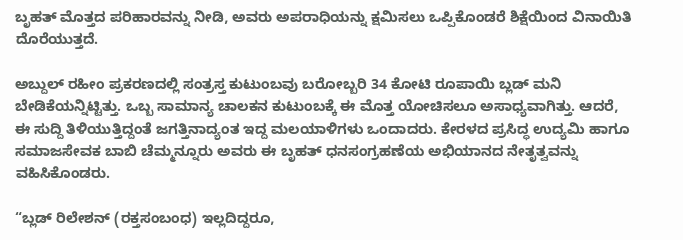ಬೃಹತ್ ಮೊತ್ತದ ಪರಿಹಾರವನ್ನು ನೀಡಿ, ಅವರು ಅಪರಾಧಿಯನ್ನು ಕ್ಷಮಿಸಲು ಒಪ್ಪಿಕೊಂಡರೆ ಶಿಕ್ಷೆಯಿಂದ ವಿನಾಯಿತಿ ದೊರೆಯುತ್ತದೆ.

ಅಬ್ದುಲ್ ರಹೀಂ ಪ್ರಕರಣದಲ್ಲಿ ಸಂತ್ರಸ್ತ ಕುಟುಂಬವು ಬರೋಬ್ಬರಿ 34 ಕೋಟಿ ರೂಪಾಯಿ ಬ್ಲಡ್ ಮನಿ ಬೇಡಿಕೆಯನ್ನಿಟ್ಟಿತ್ತು. ಒಬ್ಬ ಸಾಮಾನ್ಯ ಚಾಲಕನ ಕುಟುಂಬಕ್ಕೆ ಈ ಮೊತ್ತ ಯೋಚಿಸಲೂ ಅಸಾಧ್ಯವಾಗಿತ್ತು. ಆದರೆ, ಈ ಸುದ್ದಿ ತಿಳಿಯುತ್ತಿದ್ದಂತೆ ಜಗತ್ತಿನಾದ್ಯಂತ ಇದ್ದ ಮಲಯಾಳಿಗಳು ಒಂದಾದರು. ಕೇರಳದ ಪ್ರಸಿದ್ಧ ಉದ್ಯಮಿ ಹಾಗೂ ಸಮಾಜಸೇವಕ ಬಾಬಿ ಚೆಮ್ಮನ್ನೂರು ಅವರು ಈ ಬೃಹತ್ ಧನಸಂಗ್ರಹಣೆಯ ಅಭಿಯಾನದ ನೇತೃತ್ವವನ್ನು ವಹಿಸಿಕೊಂಡರು.

“ಬ್ಲಡ್ ರಿಲೇಶನ್ (ರಕ್ತಸಂಬಂಧ) ಇಲ್ಲದಿದ್ದರೂ,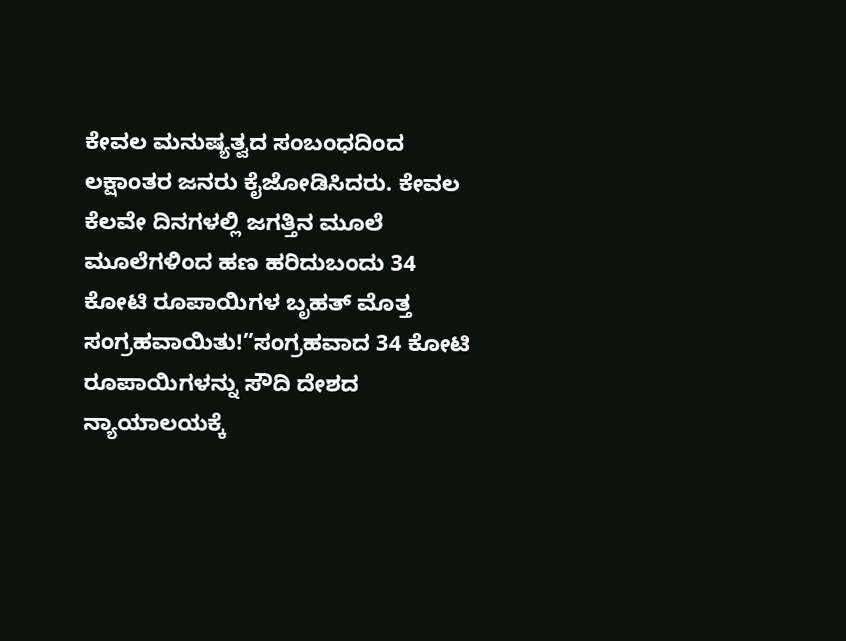ಕೇವಲ ಮನುಷ್ಯತ್ವದ ಸಂಬಂಧದಿಂದ ಲಕ್ಷಾಂತರ ಜನರು ಕೈಜೋಡಿಸಿದರು. ಕೇವಲ ಕೆಲವೇ ದಿನಗಳಲ್ಲಿ ಜಗತ್ತಿನ ಮೂಲೆ ಮೂಲೆಗಳಿಂದ ಹಣ ಹರಿದುಬಂದು 34 ಕೋಟಿ ರೂಪಾಯಿಗಳ ಬೃಹತ್ ಮೊತ್ತ ಸಂಗ್ರಹವಾಯಿತು!”ಸಂಗ್ರಹವಾದ 34 ಕೋಟಿ ರೂಪಾಯಿಗಳನ್ನು ಸೌದಿ ದೇಶದ ನ್ಯಾಯಾಲಯಕ್ಕೆ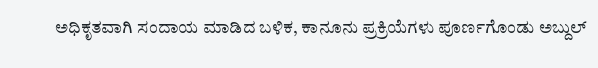ಅಧಿಕೃತವಾಗಿ ಸಂದಾಯ ಮಾಡಿದ ಬಳಿಕ, ಕಾನೂನು ಪ್ರಕ್ರಿಯೆಗಳು ಪೂರ್ಣಗೊಂಡು ಅಬ್ದುಲ್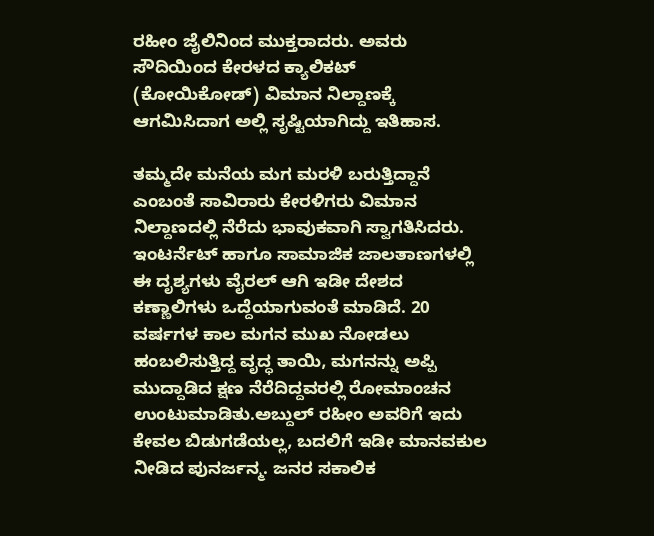ರಹೀಂ ಜೈಲಿನಿಂದ ಮುಕ್ತರಾದರು. ಅವರು ಸೌದಿಯಿಂದ ಕೇರಳದ ಕ್ಯಾಲಿಕಟ್ (ಕೋಯಿಕೋಡ್) ವಿಮಾನ ನಿಲ್ದಾಣಕ್ಕೆ ಆಗಮಿಸಿದಾಗ ಅಲ್ಲಿ ಸೃಷ್ಟಿಯಾಗಿದ್ದು ಇತಿಹಾಸ.

ತಮ್ಮದೇ ಮನೆಯ ಮಗ ಮರಳಿ ಬರುತ್ತಿದ್ದಾನೆ ಎಂಬಂತೆ ಸಾವಿರಾರು ಕೇರಳಿಗರು ವಿಮಾನ ನಿಲ್ದಾಣದಲ್ಲಿ ನೆರೆದು ಭಾವುಕವಾಗಿ ಸ್ವಾಗತಿಸಿದರು. ಇಂಟರ್ನೆಟ್ ಹಾಗೂ ಸಾಮಾಜಿಕ ಜಾಲತಾಣಗಳಲ್ಲಿ ಈ ದೃಶ್ಯಗಳು ವೈರಲ್ ಆಗಿ ಇಡೀ ದೇಶದ ಕಣ್ಣಾಲಿಗಳು ಒದ್ದೆಯಾಗುವಂತೆ ಮಾಡಿದೆ. 20 ವರ್ಷಗಳ ಕಾಲ ಮಗನ ಮುಖ ನೋಡಲು ಹಂಬಲಿಸುತ್ತಿದ್ದ ವೃದ್ಧ ತಾಯಿ, ಮಗನನ್ನು ಅಪ್ಪಿ ಮುದ್ದಾಡಿದ ಕ್ಷಣ ನೆರೆದಿದ್ದವರಲ್ಲಿ ರೋಮಾಂಚನ ಉಂಟುಮಾಡಿತು.ಅಬ್ದುಲ್ ರಹೀಂ ಅವರಿಗೆ ಇದು ಕೇವಲ ಬಿಡುಗಡೆಯಲ್ಲ, ಬದಲಿಗೆ ಇಡೀ ಮಾನವಕುಲ ನೀಡಿದ ಪುನರ್ಜನ್ಮ. ಜನರ ಸಕಾಲಿಕ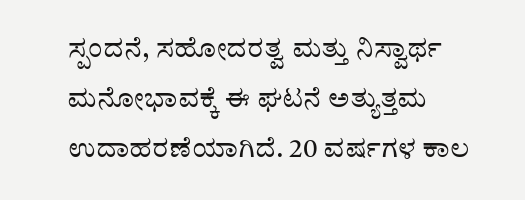ಸ್ಪಂದನೆ, ಸಹೋದರತ್ವ ಮತ್ತು ನಿಸ್ವಾರ್ಥ ಮನೋಭಾವಕ್ಕೆ ಈ ಘಟನೆ ಅತ್ಯುತ್ತಮ ಉದಾಹರಣೆಯಾಗಿದೆ. 20 ವರ್ಷಗಳ ಕಾಲ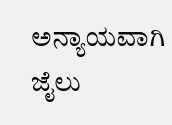ಅನ್ಯಾಯವಾಗಿ ಜೈಲು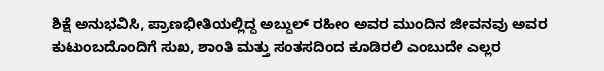ಶಿಕ್ಷೆ ಅನುಭವಿಸಿ, ಪ್ರಾಣಭೀತಿಯಲ್ಲಿದ್ದ ಅಬ್ದುಲ್ ರಹೀಂ ಅವರ ಮುಂದಿನ ಜೀವನವು ಅವರ ಕುಟುಂಬದೊಂದಿಗೆ ಸುಖ, ಶಾಂತಿ ಮತ್ತು ಸಂತಸದಿಂದ ಕೂಡಿರಲಿ ಎಂಬುದೇ ಎಲ್ಲರ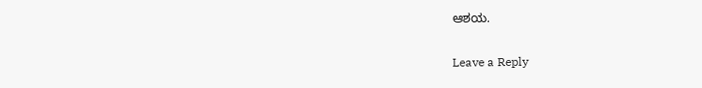ಆಶಯ.

Leave a Reply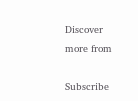Discover more from

Subscribe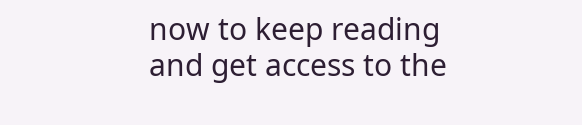now to keep reading and get access to the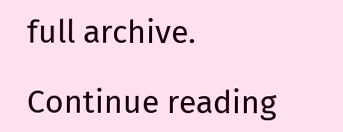full archive.

Continue reading